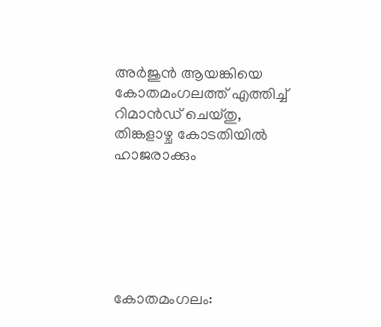അർജുൻ ആയങ്കിയെ കോതമംഗലത്ത് എത്തിച്ച് റിമാൻഡ് ചെയ്തു, തിങ്കളാഴ്ച കോടതിയിൽ ഹാജരാക്കും






കോതമംഗലം: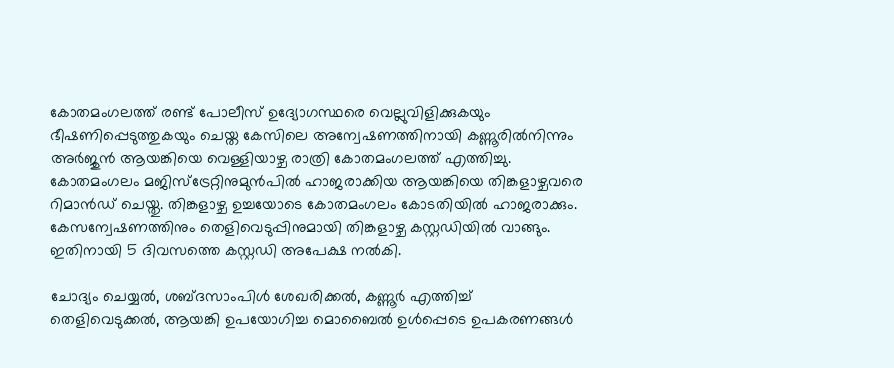കോതമംഗലത്ത് രണ്ട് പോലീസ് ഉദ്യോഗസ്ഥരെ വെല്ലുവിളിക്കുകയും ഭീഷണിപ്പെടുത്തുകയും ചെയ്ത കേസിലെ അന്വേഷണത്തിനായി കണ്ണൂരിൽനിന്നും അർജുൻ ആയങ്കിയെ വെള്ളിയാഴ്ച രാത്രി കോതമംഗലത്ത് എത്തിച്ചു. കോതമംഗലം മജിസ്‌ട്രേറ്റിനുമുൻപിൽ ഹാജരാക്കിയ ആയങ്കിയെ തിങ്കളാഴ്ചവരെ റിമാൻഡ് ചെയ്തു. തിങ്കളാഴ്ച ഉച്ചയോടെ കോതമംഗലം കോടതിയിൽ ഹാജരാക്കും. കേസന്വേഷണത്തിനും തെളിവെടുപ്പിനുമായി തിങ്കളാഴ്ച കസ്റ്റഡിയിൽ വാങ്ങും. ഇതിനായി 5 ദിവസത്തെ കസ്റ്റഡി അപേക്ഷ നൽകി.

ചോദ്യം ചെയ്യൽ, ശബ്ദസാംപിൾ ശേഖരിക്കൽ, കണ്ണൂർ എത്തിച്ച് തെളിവെടുക്കൽ, ആയങ്കി ഉപയോഗിച്ച മൊബൈൽ ഉൾപ്പെടെ ഉപകരണങ്ങൾ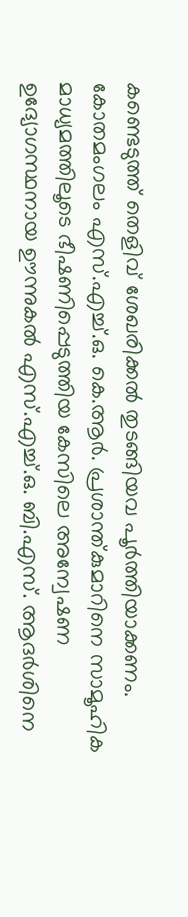കണ്ടെടുത്ത് തെളിവ് ശേഖരിക്കൽ തുടങ്ങിയവ പൂർത്തിയാക്കണം. കോതമംഗലം എസ്.എച്ച്.ഒ. കെ.ആർ. പ്രശാന്ത്കുമാറിനെ സാമൂഹിക മാധ്യമത്തിലൂടെ ഭീഷണിപ്പെടുത്തിയ കേസിലെ അന്വേഷണ ഉദ്യോഗസ്ഥനായ ഊന്നുകൽ എസ്.എച്ച്.ഒ. ബി.എസ്. ആദർശിനെ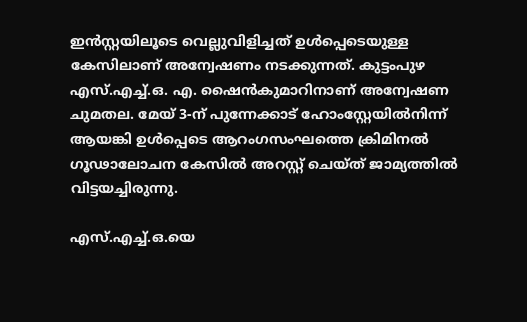ഇൻസ്റ്റയിലൂടെ വെല്ലുവിളിച്ചത് ഉൾപ്പെടെയുള്ള കേസിലാണ് അന്വേഷണം നടക്കുന്നത്. കുട്ടംപുഴ എസ്.എച്ച്.ഒ. എ. ഷൈൻകുമാറിനാണ് അന്വേഷണ ചുമതല. മേയ് 3-ന് പുന്നേക്കാട് ഹോംസ്റ്റേയിൽനിന്ന് ആയങ്കി ഉൾപ്പെടെ ആറംഗസംഘത്തെ ക്രിമിനൽ ഗൂഢാലോചന കേസിൽ അറസ്റ്റ് ചെയ്ത് ജാമ്യത്തിൽ വിട്ടയച്ചിരുന്നു.

എസ്.എച്ച്.ഒ.യെ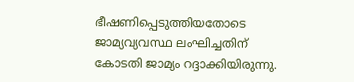ഭീഷണിപ്പെടുത്തിയതോടെ ജാമ്യവ്യവസ്ഥ ലംഘിച്ചതിന് കോടതി ജാമ്യം റദ്ദാക്കിയിരുന്നു.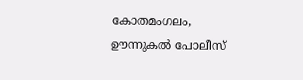കോതമംഗലം, ഊന്നുകൽ പോലീസ്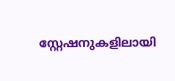സ്റ്റേഷനുകളിലായി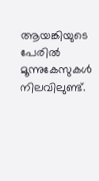ആയങ്കിയുടെ പേരിൽ മൂന്നുകേസുകൾ നിലവിലുണ്ട്.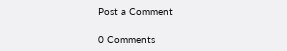Post a Comment

0 Comments